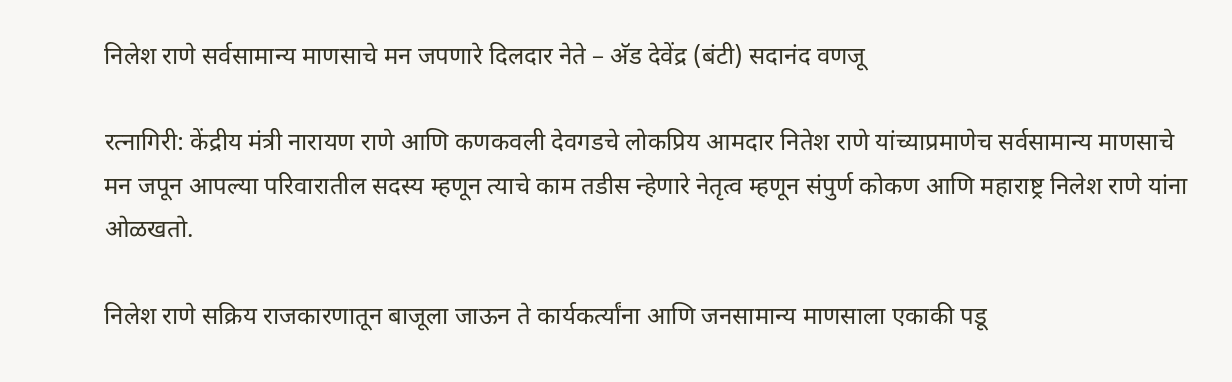निलेश राणे सर्वसामान्य माणसाचे मन जपणारे दिलदार नेते – अ‍ॅड देवेंद्र (बंटी) सदानंद वणजू

रत्नागिरी: केंद्रीय मंत्री नारायण राणे आणि कणकवली देवगडचे लोकप्रिय आमदार नितेश राणे यांच्याप्रमाणेच सर्वसामान्य माणसाचे मन जपून आपल्या परिवारातील सदस्य म्हणून त्याचे काम तडीस न्हेणारे नेतृत्व म्हणून संपुर्ण कोकण आणि महाराष्ट्र निलेश राणे यांना ओळखतो.

निलेश राणे सक्रिय राजकारणातून बाजूला जाऊन ते कार्यकर्त्यांना आणि जनसामान्य माणसाला एकाकी पडू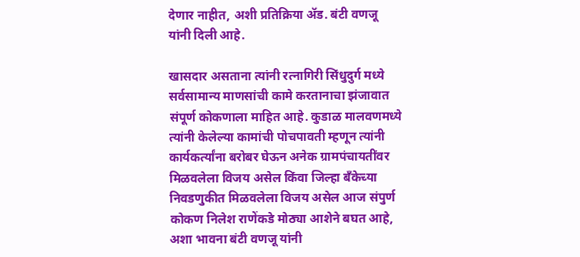देणार नाहीत, अशी प्रतिक्रिया ॲड. बंटी वणजू यांनी दिली आहे.

खासदार असताना त्यांनी रत्नागिरी सिंधुदुर्ग मध्ये सर्वसामान्य माणसांची कामे करतानाचा झंजावात संपूर्ण कोकणाला माहित आहे. कुडाळ मालवणमध्ये त्यांनी केलेल्या कामांची पोचपावती म्हणून त्यांनी कार्यकर्त्यांना बरोबर घेऊन अनेक ग्रामपंचायतींवर मिळवलेला विजय असेल किंवा जिल्हा बँकेच्या निवडणुकीत मिळवलेला विजय असेल आज संपुर्ण कोकण निलेश राणेंकडे मोठ्या आशेने बघत आहे, अशा भावना बंटी वणजू यांनी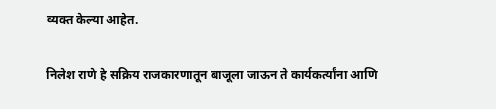व्यक्त केल्या आहेत.

निलेश राणे हे सक्रिय राजकारणातून बाजूला जाऊन ते कार्यकर्त्यांना आणि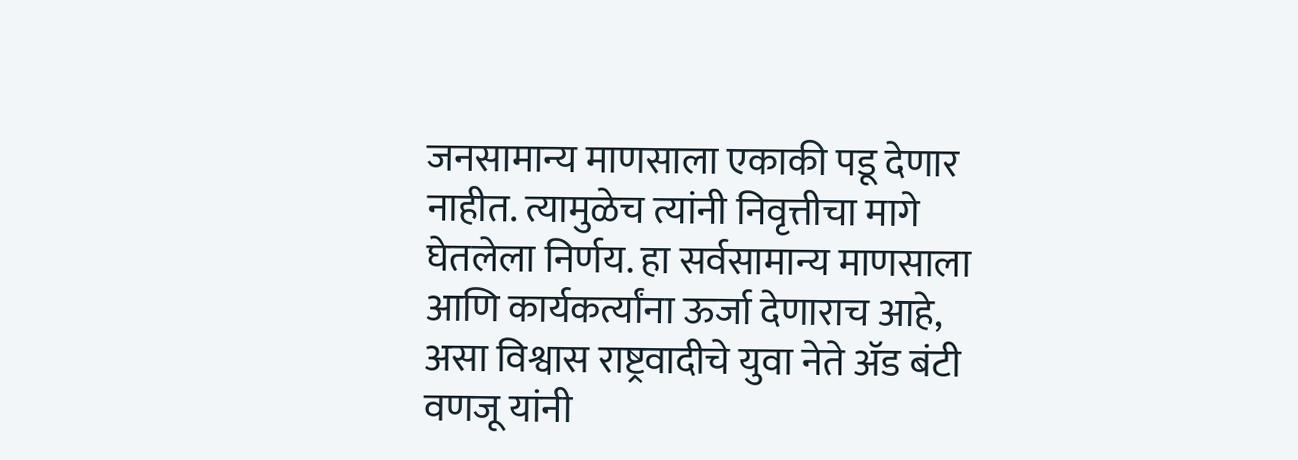जनसामान्य माणसाला एकाकी पडू देणार नाहीत. त्यामुळेच त्यांनी निवृत्तीचा मागे घेतलेला निर्णय. हा सर्वसामान्य माणसाला आणि कार्यकर्त्यांना ऊर्जा देणाराच आहे, असा विश्वास राष्ट्रवादीचे युवा नेते अ‍ॅड बंटी वणजू यांनी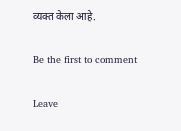व्यक्त केला आहे.

Be the first to comment

Leave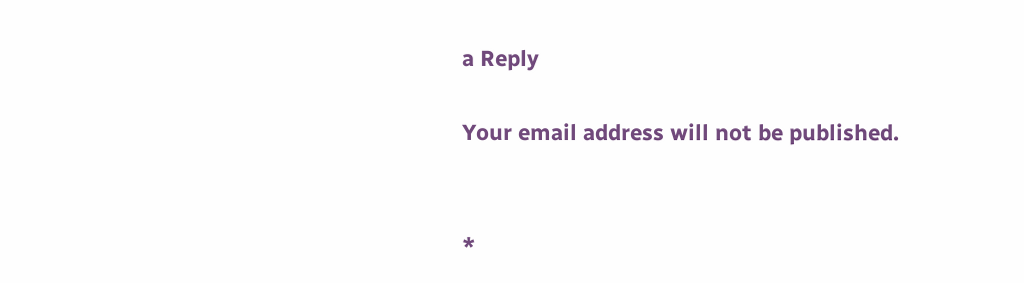a Reply

Your email address will not be published.


*